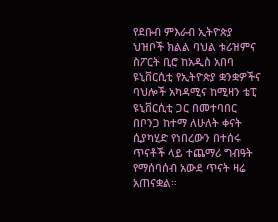የደቡብ ምእራብ ኢትዮጵያ ህዝቦች ክልል ባህል ቱሪዝምና ስፖርት ቢሮ ከአዲስ አበባ ዩኒቨርሲቲ የኢትዮጵያ ቋንቋዎችና ባህሎች አካዳሚና ከሚዛን ቴፒ ዩኒቨርሲቲ ጋር በመተባበር በቦንጋ ከተማ ለሁለት ቀናት ሲያካሂድ የነበረውን በተሰሩ ጥናቶች ላይ ተጨማሪ ግብዓት የማሰባሰብ አውደ ጥናት ዛሬ አጠናቋል፡፡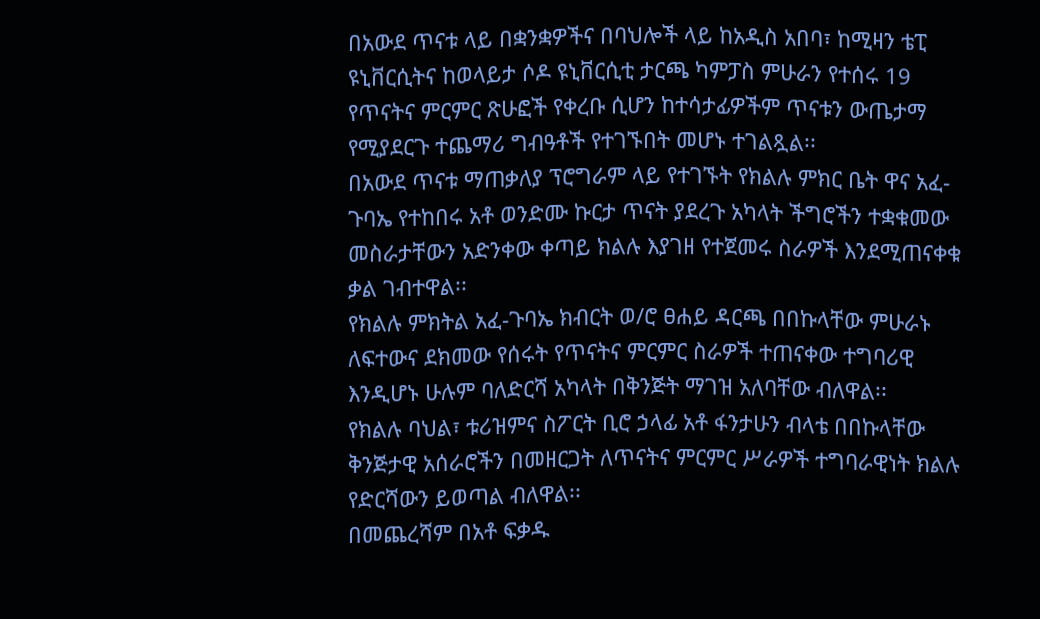በአውደ ጥናቱ ላይ በቋንቋዎችና በባህሎች ላይ ከአዲስ አበባ፣ ከሚዛን ቴፒ ዩኒቨርሲትና ከወላይታ ሶዶ ዩኒቨርሲቲ ታርጫ ካምፓስ ምሁራን የተሰሩ 19 የጥናትና ምርምር ጽሁፎች የቀረቡ ሲሆን ከተሳታፊዎችም ጥናቱን ውጤታማ የሚያደርጉ ተጨማሪ ግብዓቶች የተገኙበት መሆኑ ተገልጿል፡፡
በአውደ ጥናቱ ማጠቃለያ ፕሮግራም ላይ የተገኙት የክልሉ ምክር ቤት ዋና አፈ-ጉባኤ የተከበሩ አቶ ወንድሙ ኩርታ ጥናት ያደረጉ አካላት ችግሮችን ተቋቁመው መስራታቸውን አድንቀው ቀጣይ ክልሉ እያገዘ የተጀመሩ ስራዎች እንደሚጠናቀቁ ቃል ገብተዋል፡፡
የክልሉ ምክትል አፈ-ጉባኤ ክብርት ወ/ሮ ፀሐይ ዳርጫ በበኩላቸው ምሁራኑ ለፍተውና ደክመው የሰሩት የጥናትና ምርምር ስራዎች ተጠናቀው ተግባሪዊ እንዲሆኑ ሁሉም ባለድርሻ አካላት በቅንጅት ማገዝ አለባቸው ብለዋል፡፡
የክልሉ ባህል፣ ቱሪዝምና ስፖርት ቢሮ ኃላፊ አቶ ፋንታሁን ብላቴ በበኩላቸው ቅንጅታዊ አሰራሮችን በመዘርጋት ለጥናትና ምርምር ሥራዎች ተግባራዊነት ክልሉ የድርሻውን ይወጣል ብለዋል፡፡
በመጨረሻም በአቶ ፍቃዱ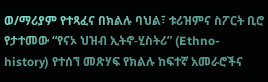ወ/ማሪያም የተጻፈና በክልሉ ባህል፣ ቱሪዝምና ስፖርት ቢሮ የታተመው “የናኦ ህዝብ ኢትኖ-ሂስትሪ” (Ethno-history) የተሰኘ መጽሃፍ የክልሉ ከፍተኛ አመራሮችና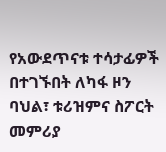የአውደጥናቱ ተሳታፊዎች በተገኙበት ለካፋ ዞን ባህል፣ ቱሪዝምና ስፖርት መምሪያ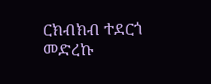ርክብክብ ተደርጎ መድረኩ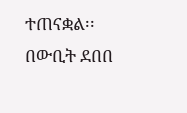ተጠናቋል፡፡
በውቢት ደበበ